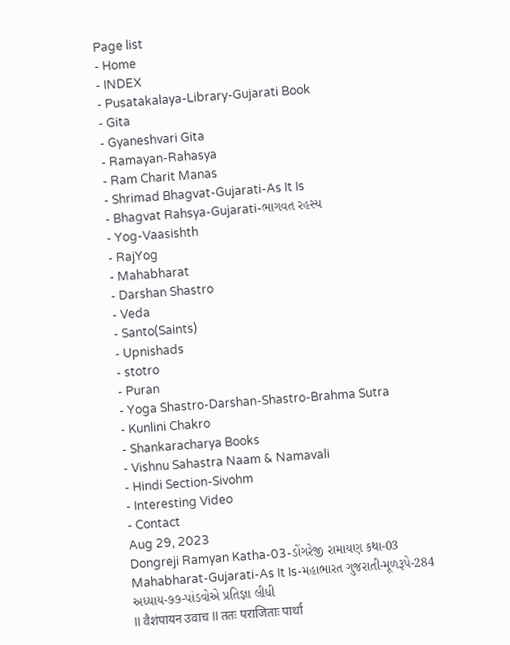Page list
- Home
- INDEX
- Pusatakalaya-Library-Gujarati Book
- Gita
- Gyaneshvari Gita
- Ramayan-Rahasya
- Ram Charit Manas
- Shrimad Bhagvat-Gujarati-As It Is
- Bhagvat Rahsya-Gujarati-ભાગવત રહસ્ય
- Yog-Vaasishth
- RajYog
- Mahabharat
- Darshan Shastro
- Veda
- Santo(Saints)
- Upnishads
- stotro
- Puran
- Yoga Shastro-Darshan-Shastro-Brahma Sutra
- Kunlini Chakro
- Shankaracharya Books
- Vishnu Sahastra Naam & Namavali
- Hindi Section-Sivohm
- Interesting Video
- Contact
Aug 29, 2023
Dongreji Ramyan Katha-03-ડોંગરેજી રામાયણ કથા-03
Mahabharat-Gujarati-As It Is-મહાભારત ગુજરાતી-મૂળરૂપે-284
અધ્યાય-૭૭-પાંડવોએ પ્રતિજ્ઞા લીધી
II वैशंपायन उवाच II ततः पराजिताः पार्था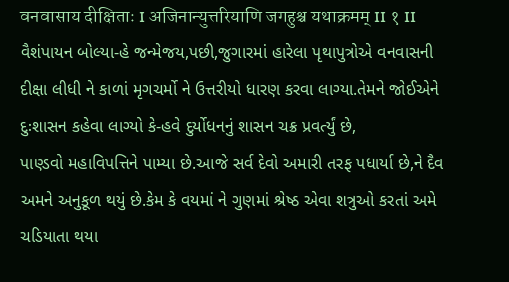वनवासाय दीक्षिताः I अजिनान्युत्तरियाणि जगहुश्च यथाक्रमम् II १ II
વૈશંપાયન બોલ્યા-હે જન્મેજય,પછી,જુગારમાં હારેલા પૃથાપુત્રોએ વનવાસની દીક્ષા લીધી ને કાળાં મૃગચર્મો ને ઉત્તરીયો ધારણ કરવા લાગ્યા.તેમને જોઈએને દુઃશાસન કહેવા લાગ્યો કે-હવે દુર્યોધનનું શાસન ચક્ર પ્રવર્ત્યું છે,
પાણ્ડવો મહાવિપત્તિને પામ્યા છે.આજે સર્વ દેવો અમારી તરફ પધાર્યા છે,ને દૈવ અમને અનુકૂળ થયું છે.કેમ કે વયમાં ને ગુણમાં શ્રેષ્ઠ એવા શત્રુઓ કરતાં અમે ચડિયાતા થયા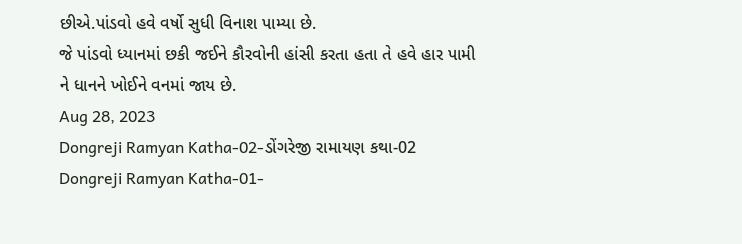છીએ.પાંડવો હવે વર્ષો સુધી વિનાશ પામ્યા છે.
જે પાંડવો ધ્યાનમાં છકી જઈને કૌરવોની હાંસી કરતા હતા તે હવે હાર પામી ને ધાનને ખોઈને વનમાં જાય છે.
Aug 28, 2023
Dongreji Ramyan Katha-02-ડોંગરેજી રામાયણ કથા-02
Dongreji Ramyan Katha-01-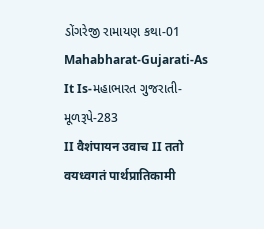ડોંગરેજી રામાયણ કથા-01
Mahabharat-Gujarati-As It Is-મહાભારત ગુજરાતી-મૂળરૂપે-283
II वैशंपायन उवाच II ततो वयध्वगतं पार्थप्रातिकामी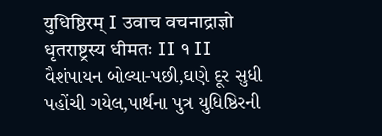युधिष्ठिरम् I उवाच वचनाद्राज्ञो धृतराष्ट्रस्य धीमतः II १ II
વૈશંપાયન બોલ્યા-પછી,ઘણે દૂર સુધી પહોંચી ગયેલ,પાર્થના પુત્ર યુધિષ્ઠિરની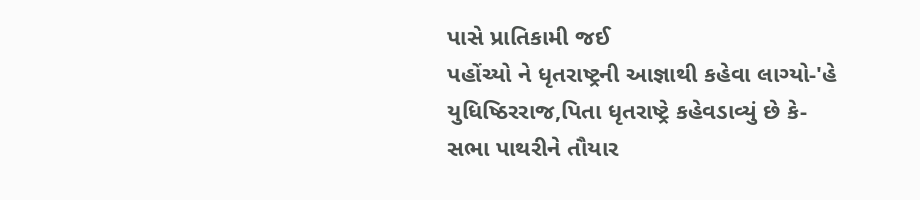પાસે પ્રાતિકામી જઈ
પહોંચ્યો ને ધૃતરાષ્ટ્રની આજ્ઞાથી કહેવા લાગ્યો-'હે યુધિષ્ઠિરરાજ,પિતા ધૃતરાષ્ટ્રે કહેવડાવ્યું છે કે-
સભા પાથરીને તૌયાર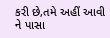કરી છે,તમે અહીં આવી ને પાસા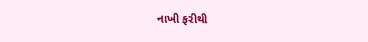નાખી ફરીથી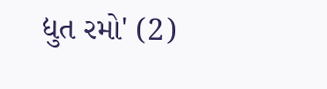દ્યુત રમો' (2)